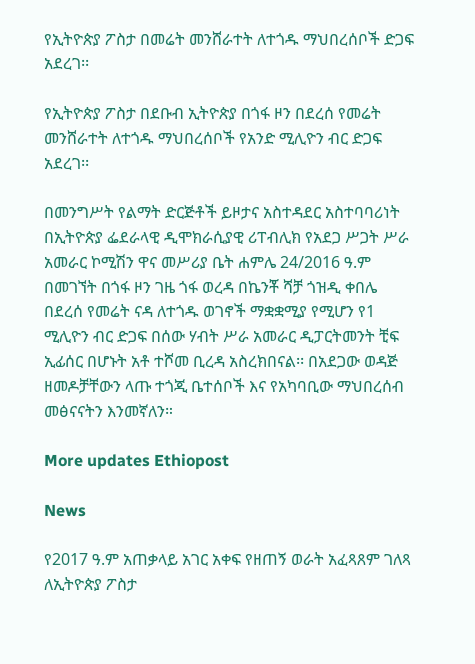የኢትዮጵያ ፖስታ በመሬት መንሸራተት ለተጎዱ ማህበረሰቦች ድጋፍ አደረገ፡፡

የኢትዮጵያ ፖስታ በደቡብ ኢትዮጵያ በጎፋ ዞን በደረሰ የመሬት መንሸራተት ለተጎዱ ማህበረሰቦች የአንድ ሚሊዮን ብር ድጋፍ አደረገ፡፡

በመንግሥት የልማት ድርጅቶች ይዞታና አስተዳደር አስተባባሪነት በኢትዮጵያ ፌደራላዊ ዲሞክራሲያዊ ሪፐብሊክ የአደጋ ሥጋት ሥራ አመራር ኮሚሽን ዋና መሥሪያ ቤት ሐምሌ 24/2016 ዓ.ም በመገኘት በጎፋ ዞን ገዜ ጎፋ ወረዳ በኬንቾ ሻቻ ጎዝዲ ቀበሌ በደረሰ የመሬት ናዳ ለተጎዱ ወገኖች ማቋቋሚያ የሚሆን የ1 ሚሊዮን ብር ድጋፍ በሰው ሃብት ሥራ አመራር ዲፓርትመንት ቺፍ ኢፊሰር በሆኑት አቶ ተሾመ ቢረዳ አስረክበናል፡፡ በአደጋው ወዳጅ ዘመዶቻቸውን ላጡ ተጎጂ ቤተሰቦች እና የአካባቢው ማህበረሰብ መፅናናትን እንመኛለን።

More updates Ethiopost

News

የ2017 ዓ.ም አጠቃላይ አገር አቀፍ የዘጠኝ ወራት አፈጻጸም ገለጻ ለኢትዮጵያ ፖስታ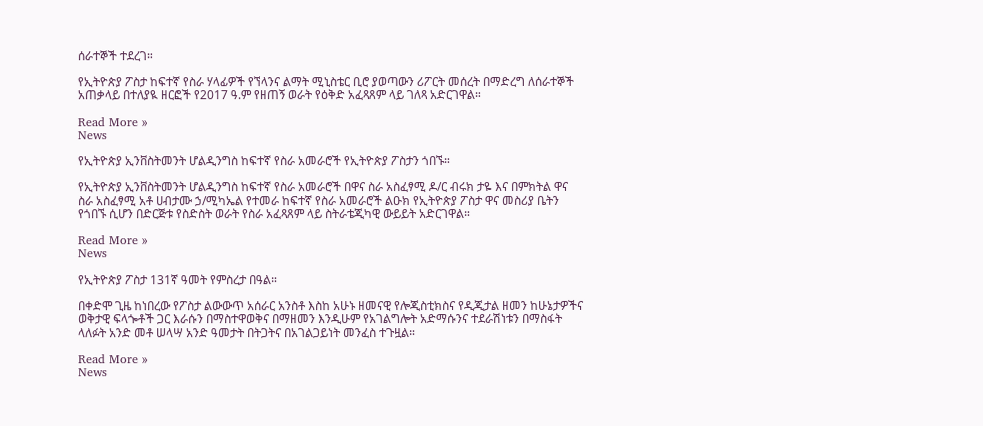ሰራተኞች ተደረገ።

የኢትዮጵያ ፖስታ ከፍተኛ የስራ ሃላፊዎች የኘላንና ልማት ሚኒስቴር ቢሮ ያወጣውን ሪፖርት መሰረት በማድረግ ለሰራተኞች አጠቃላይ በተለያዪ ዘርፎች የ2017 ዓ.ም የዘጠኝ ወራት የዕቅድ አፈጻጸም ላይ ገለጻ አድርገዋል።

Read More »
News

የኢትዮጵያ ኢንቨስትመንት ሆልዲንግስ ከፍተኛ የስራ አመራሮች የኢትዮጵያ ፖስታን ጎበኙ።

የኢትዮጵያ ኢንቨስትመንት ሆልዲንግስ ከፍተኛ የስራ አመራሮች በዋና ስራ አስፈፃሚ ዶ/ር ብሩክ ታዬ እና በምክትል ዋና ስራ አስፈፃሚ አቶ ሀብታሙ ኃ/ሚካኤል የተመራ ከፍተኛ የስራ አመራሮች ልዑክ የኢትዮጵያ ፖስታ ዋና መስሪያ ቤትን የጎበኙ ሲሆን በድርጅቱ የስድስት ወራት የስራ አፈጻጸም ላይ ስትራቴጂካዊ ውይይት አድርገዋል።

Read More »
News

የኢትዮጵያ ፖስታ 131ኛ ዓመት የምስረታ በዓል።

በቀድሞ ጊዜ ከነበረው የፖስታ ልውውጥ አሰራር አንስቶ እስከ አሁኑ ዘመናዊ የሎጂስቲክስና የዲጂታል ዘመን ከሁኔታዎችና ወቅታዊ ፍላጐቶች ጋር እራሱን በማስተዋወቅና በማዘመን እንዲሁም የአገልግሎት አድማሱንና ተደራሽነቱን በማስፋት ላለፉት አንድ መቶ ሠላሣ አንድ ዓመታት በትጋትና በአገልጋይነት መንፈስ ተጉዟል።

Read More »
News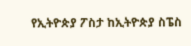የኢትዮጵያ ፖስታ ከኢትዮጵያ ስፔስ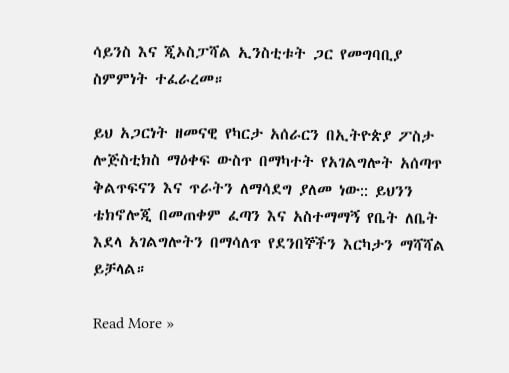ሳይንስ እና ጂኦስፓሻል ኢንስቲቱት ጋር የመግባቢያ ስምምነት ተፈራረመ።

ይህ አጋርነት ዘመናዊ የካርታ አሰራርን በኢትዮጵያ ፖስታ ሎጅስቲክስ ማዕቀፍ ውስጥ በማካተት የአገልግሎት አሰጣጥ ቅልጥፍናን እና ጥራትን ለማሳደግ ያለመ ነው:: ይህንን ቴክኖሎጂ በመጠቀም ፈጣን እና አስተማማኝ የቤት ለቤት እደላ አገልግሎትን በማሳለጥ የደንበኞችን እርካታን ማሻሻል ይቻላል።

Read More »